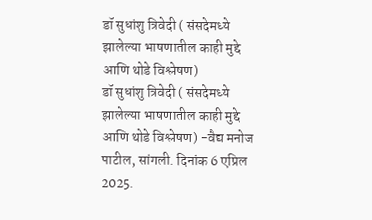डॉ सुधांशु त्रिवेदी ( संसदेमध्ये झालेल्या भाषणातील काही मुद्दे आणि थोडे विश्लेषण)
डॉ सुधांशु त्रिवेदी ( संसदेमध्ये झालेल्या भाषणातील काही मुद्दे आणि थोडे विश्लेषण) -वैद्य मनोज पाटील, सांगली. दिनांक 6 एप्रिल 2025.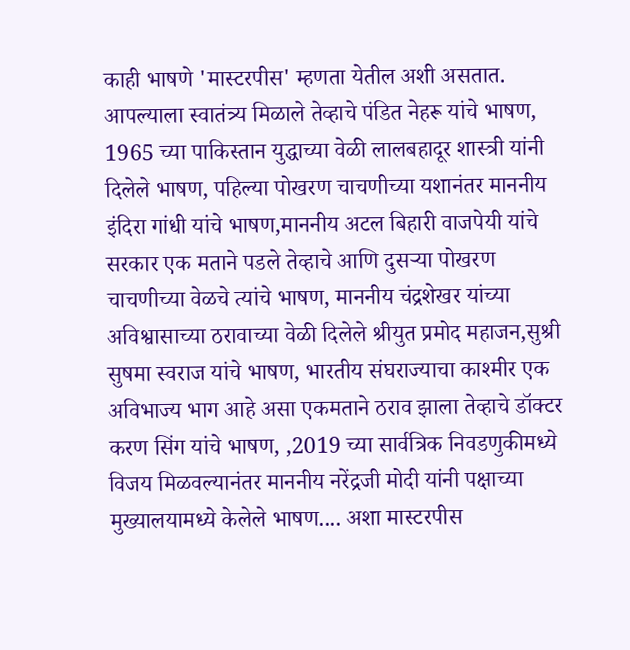काही भाषणे 'मास्टरपीस' म्हणता येतील अशी असतात. आपल्याला स्वातंत्र्य मिळाले तेव्हाचे पंडित नेहरू यांचे भाषण, 1965 च्या पाकिस्तान युद्धाच्या वेळी लालबहादूर शास्त्री यांनी दिलेले भाषण, पहिल्या पोखरण चाचणीच्या यशानंतर माननीय इंदिरा गांधी यांचे भाषण,माननीय अटल बिहारी वाजपेयी यांचे सरकार एक मताने पडले तेव्हाचे आणि दुसऱ्या पोखरण चाचणीच्या वेळचे त्यांचे भाषण, माननीय चंद्रशेखर यांच्या अविश्वासाच्या ठरावाच्या वेळी दिलेले श्रीयुत प्रमोद महाजन,सुश्री सुषमा स्वराज यांचे भाषण, भारतीय संघराज्याचा काश्मीर एक अविभाज्य भाग आहे असा एकमताने ठराव झाला तेव्हाचे डॉक्टर करण सिंग यांचे भाषण, ,2019 च्या सार्वत्रिक निवडणुकीमध्ये विजय मिळवल्यानंतर माननीय नरेंद्रजी मोदी यांनी पक्षाच्या मुख्यालयामध्ये केलेले भाषण.... अशा मास्टरपीस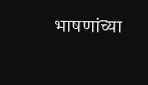भाषणांच्या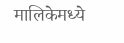मालिकेमध्ये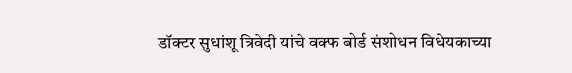डॉक्टर सुधांशू त्रिवेदी यांचे वक्फ बोर्ड संशोधन विधेयकाच्या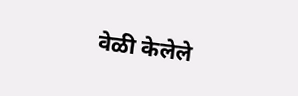वेळी केलेले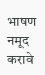भाषण नमूद करावे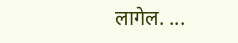लागेल. ...